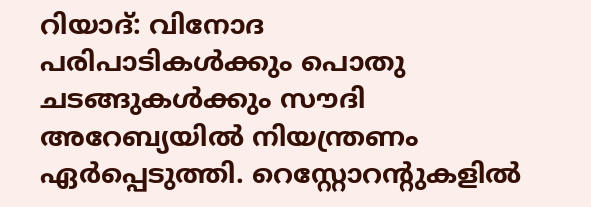റിയാദ്: വിനോദ പരിപാടികൾക്കും പൊതു ചടങ്ങുകൾക്കും സൗദി അറേബ്യയിൽ നിയന്ത്രണം ഏർപ്പെടുത്തി. റെസ്റ്റോറന്റുകളിൽ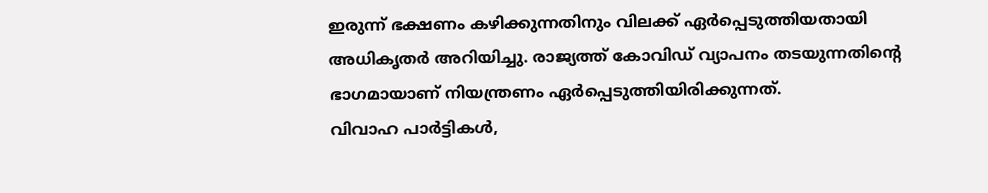ഇരുന്ന് ഭക്ഷണം കഴിക്കുന്നതിനും വിലക്ക് ഏർപ്പെടുത്തിയതായി അധികൃതർ അറിയിച്ചു. രാജ്യത്ത് കോവിഡ് വ്യാപനം തടയുന്നതിന്റെ ഭാഗമായാണ് നിയന്ത്രണം ഏർപ്പെടുത്തിയിരിക്കുന്നത്.
വിവാഹ പാർട്ടികൾ,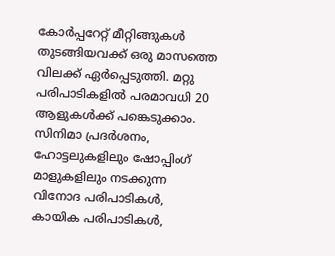കോർപ്പറേറ്റ് മീറ്റിങ്ങുകൾ തുടങ്ങിയവക്ക് ഒരു മാസത്തെ വിലക്ക് ഏർപ്പെടുത്തി. മറ്റു പരിപാടികളിൽ പരമാവധി 20 ആളുകൾക്ക് പങ്കെടുക്കാം. സിനിമാ പ്രദർശനം, ഹോട്ടലുകളിലും ഷോപ്പിംഗ് മാളുകളിലും നടക്കുന്ന വിനോദ പരിപാടികൾ, കായിക പരിപാടികൾ,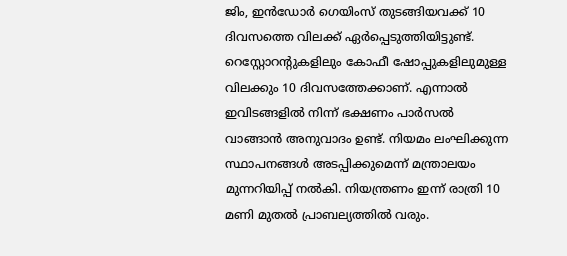ജിം, ഇൻഡോർ ഗെയിംസ് തുടങ്ങിയവക്ക് 10 ദിവസത്തെ വിലക്ക് ഏർപ്പെടുത്തിയിട്ടുണ്ട്.
റെസ്റ്റോറന്റുകളിലും കോഫീ ഷോപ്പുകളിലുമുള്ള വിലക്കും 10 ദിവസത്തേക്കാണ്. എന്നാൽ ഇവിടങ്ങളിൽ നിന്ന് ഭക്ഷണം പാർസൽ വാങ്ങാൻ അനുവാദം ഉണ്ട്. നിയമം ലംഘിക്കുന്ന സ്ഥാപനങ്ങൾ അടപ്പിക്കുമെന്ന് മന്ത്രാലയം മുന്നറിയിപ്പ് നൽകി. നിയന്ത്രണം ഇന്ന് രാത്രി 10 മണി മുതൽ പ്രാബല്യത്തിൽ വരും.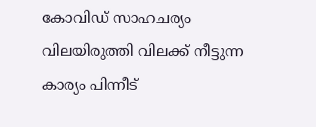കോവിഡ് സാഹചര്യം വിലയിരുത്തി വിലക്ക് നീട്ടുന്ന കാര്യം പിന്നീട്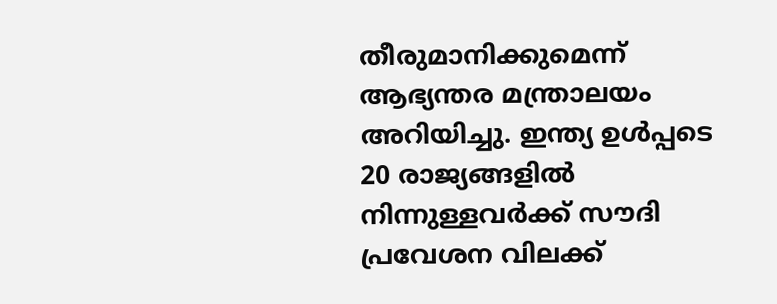തീരുമാനിക്കുമെന്ന് ആഭ്യന്തര മന്ത്രാലയം അറിയിച്ചു. ഇന്ത്യ ഉൾപ്പടെ 20 രാജ്യങ്ങളിൽ നിന്നുള്ളവർക്ക് സൗദി പ്രവേശന വിലക്ക്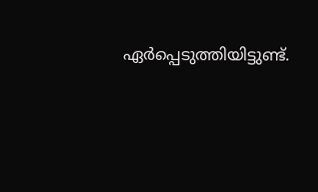ഏർപ്പെടുത്തിയിട്ടുണ്ട്.